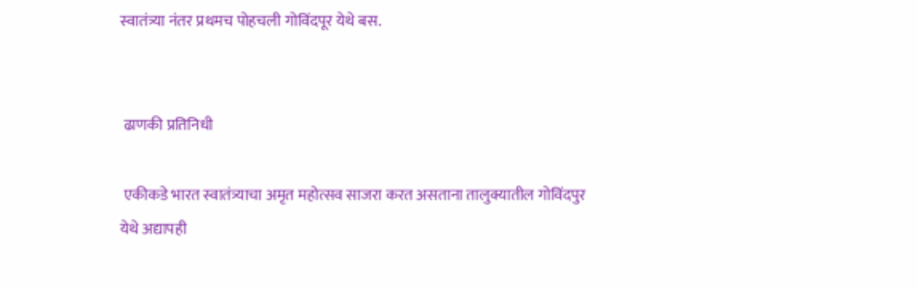स्वातंत्र्या नंतर प्रथमच पोहचली गोविंदपूर येथे बस.


 ढाणकी प्रतिनिधी

 एकीकडे भारत स्वातंत्र्याचा अमृत महोत्सव साजरा करत असताना तालुक्यातील गोविंदपुर येथे अद्यापही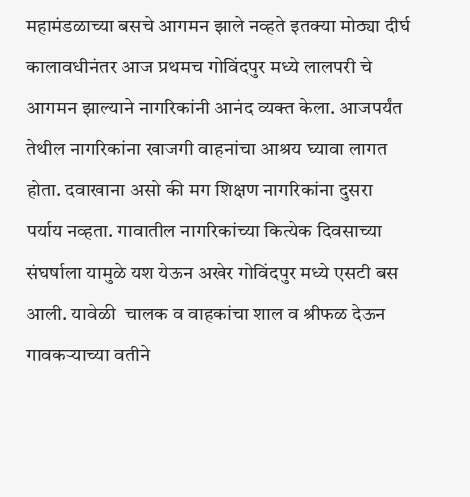महामंडळाच्या बसचे आगमन झाले नव्हते इतक्या मोठ्या दीर्घ कालावधीनंतर आज प्रथमच गोविंदपुर मध्ये लालपरी चे आगमन झाल्याने नागरिकांनी आनंद व्यक्त केला. आजपर्यंत तेथील नागरिकांना खाजगी वाहनांचा आश्रय घ्यावा लागत होता. दवाखाना असो की मग शिक्षण नागरिकांना दुसरा पर्याय नव्हता. गावातील नागरिकांच्या कित्येक दिवसाच्या संघर्षाला यामुळे यश येऊन अखेर गोविंदपुर मध्ये एसटी बस आली. यावेळी  चालक व वाहकांचा शाल व श्रीफळ देऊन गावकऱ्याच्या वतीने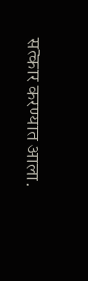सत्कार करण्यात आला.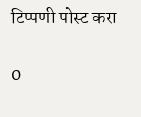टिप्पणी पोस्ट करा

0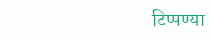टिप्पण्या